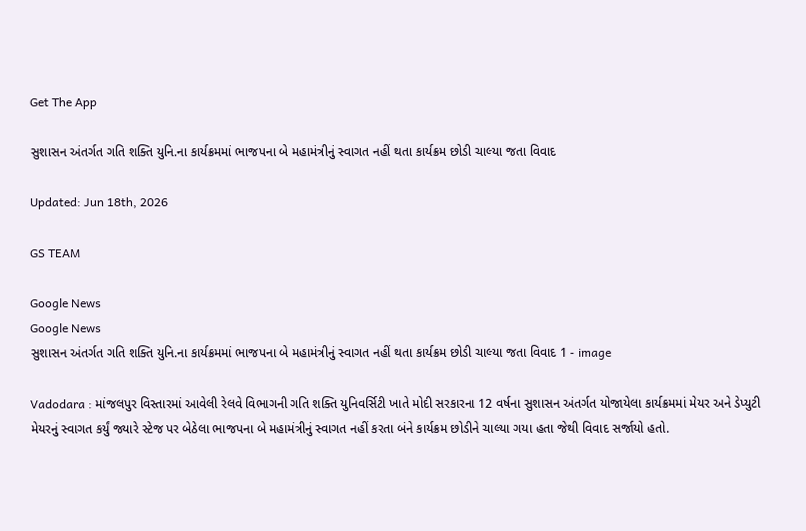Get The App

સુશાસન અંતર્ગત ગતિ શક્તિ યુનિ.ના કાર્યક્રમમાં ભાજપના બે મહામંત્રીનું સ્વાગત નહીં થતા કાર્યક્રમ છોડી ચાલ્યા જતા વિવાદ

Updated: Jun 18th, 2026

GS TEAM

Google News
Google News
સુશાસન અંતર્ગત ગતિ શક્તિ યુનિ.ના કાર્યક્રમમાં ભાજપના બે મહામંત્રીનું સ્વાગત નહીં થતા કાર્યક્રમ છોડી ચાલ્યા જતા વિવાદ 1 - image

Vadodara : માંજલપુર વિસ્તારમાં આવેલી રેલવે વિભાગની ગતિ શક્તિ યુનિવર્સિટી ખાતે મોદી સરકારના 12 વર્ષના સુશાસન અંતર્ગત યોજાયેલા કાર્યક્રમમાં મેયર અને ડેપ્યુટી મેયરનું સ્વાગત કર્યું જ્યારે સ્ટેજ પર બેઠેલા ભાજપના બે મહામંત્રીનું સ્વાગત નહીં કરતા બંને કાર્યક્રમ છોડીને ચાલ્યા ગયા હતા જેથી વિવાદ સર્જાયો હતો.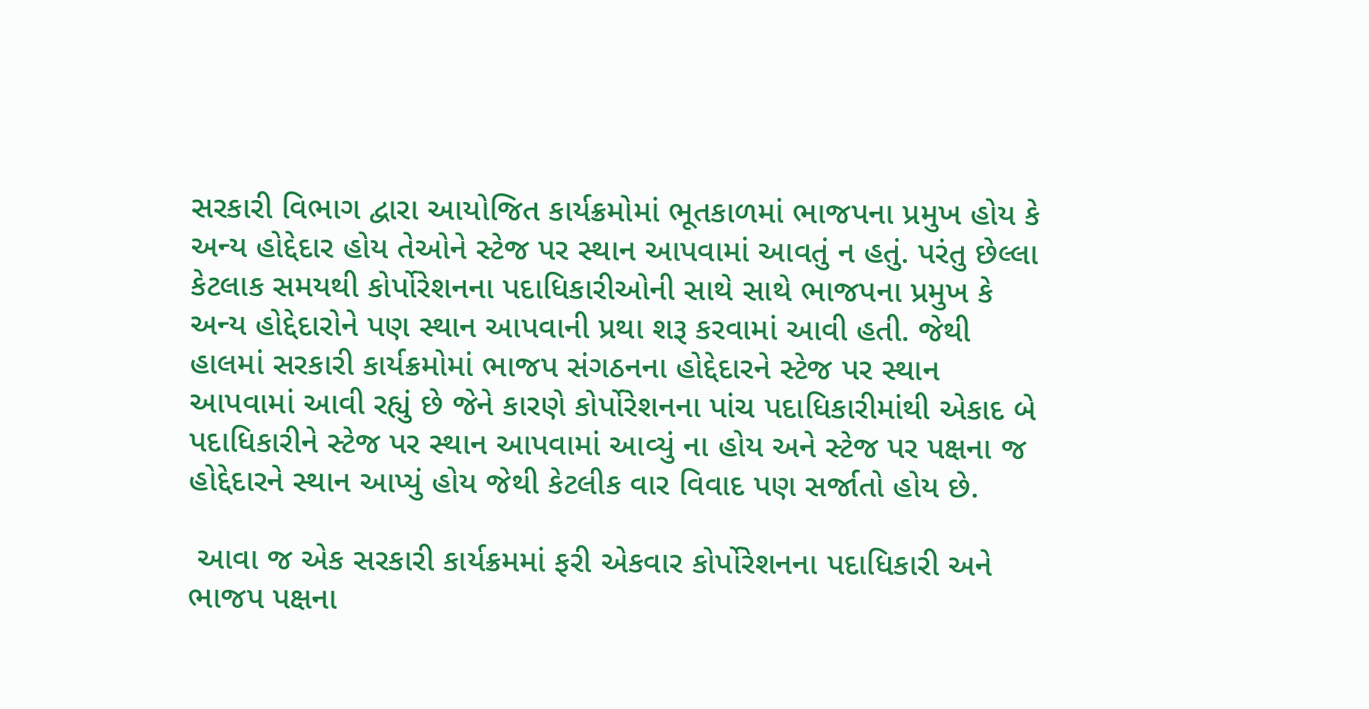સરકારી વિભાગ દ્વારા આયોજિત કાર્યક્રમોમાં ભૂતકાળમાં ભાજપના પ્રમુખ હોય કે અન્ય હોદ્દેદાર હોય તેઓને સ્ટેજ પર સ્થાન આપવામાં આવતું ન હતું. પરંતુ છેલ્લા કેટલાક સમયથી કોર્પોરેશનના પદાધિકારીઓની સાથે સાથે ભાજપના પ્રમુખ કે અન્ય હોદ્દેદારોને પણ સ્થાન આપવાની પ્રથા શરૂ કરવામાં આવી હતી. જેથી હાલમાં સરકારી કાર્યક્રમોમાં ભાજપ સંગઠનના હોદ્દેદારને સ્ટેજ પર સ્થાન આપવામાં આવી રહ્યું છે જેને કારણે કોર્પોરેશનના પાંચ પદાધિકારીમાંથી એકાદ બે પદાધિકારીને સ્ટેજ પર સ્થાન આપવામાં આવ્યું ના હોય અને સ્ટેજ પર પક્ષના જ હોદ્દેદારને સ્થાન આપ્યું હોય જેથી કેટલીક વાર વિવાદ પણ સર્જાતો હોય છે.

 આવા જ એક સરકારી કાર્યક્રમમાં ફરી એકવાર કોર્પોરેશનના પદાધિકારી અને ભાજપ પક્ષના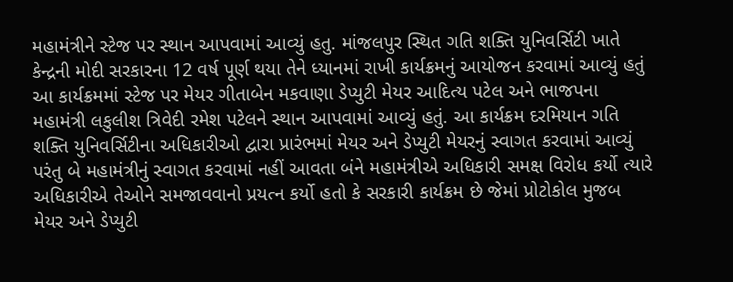મહામંત્રીને સ્ટેજ પર સ્થાન આપવામાં આવ્યું હતુ. માંજલપુર સ્થિત ગતિ શક્તિ યુનિવર્સિટી ખાતે કેન્દ્રની મોદી સરકારના 12 વર્ષ પૂર્ણ થયા તેને ધ્યાનમાં રાખી કાર્યક્રમનું આયોજન કરવામાં આવ્યું હતું આ કાર્યક્રમમાં સ્ટેજ પર મેયર ગીતાબેન મકવાણા ડેપ્યુટી મેયર આદિત્ય પટેલ અને ભાજપના મહામંત્રી લકુલીશ ત્રિવેદી રમેશ પટેલને સ્થાન આપવામાં આવ્યું હતું. આ કાર્યક્રમ દરમિયાન ગતિ શક્તિ યુનિવર્સિટીના અધિકારીઓ દ્વારા પ્રારંભમાં મેયર અને ડેપ્યુટી મેયરનું સ્વાગત કરવામાં આવ્યું પરંતુ બે મહામંત્રીનું સ્વાગત કરવામાં નહીં આવતા બંને મહામંત્રીએ અધિકારી સમક્ષ વિરોધ કર્યો ત્યારે અધિકારીએ તેઓને સમજાવવાનો પ્રયત્ન કર્યો હતો કે સરકારી કાર્યક્રમ છે જેમાં પ્રોટોકોલ મુજબ મેયર અને ડેપ્યુટી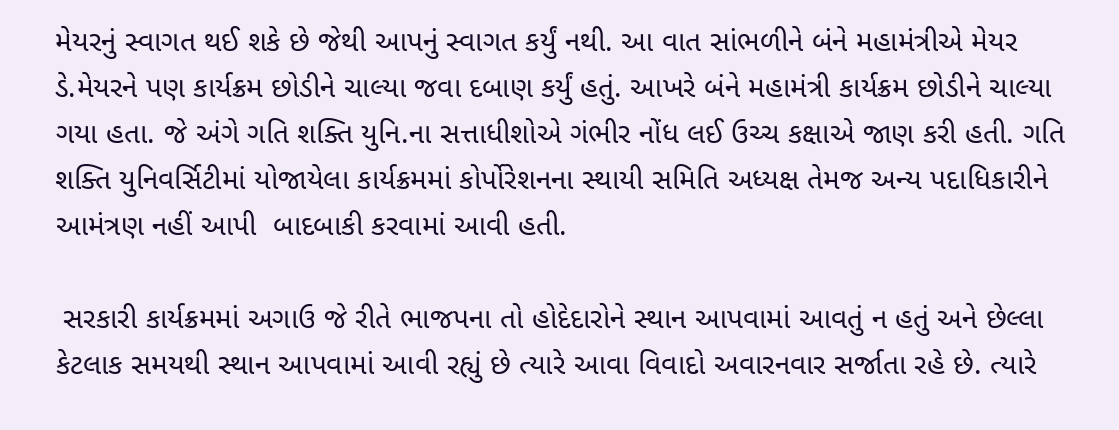મેયરનું સ્વાગત થઈ શકે છે જેથી આપનું સ્વાગત કર્યું નથી. આ વાત સાંભળીને બંને મહામંત્રીએ મેયર ડે.મેયરને પણ કાર્યક્રમ છોડીને ચાલ્યા જવા દબાણ કર્યું હતું. આખરે બંને મહામંત્રી કાર્યક્રમ છોડીને ચાલ્યા ગયા હતા. જે અંગે ગતિ શક્તિ યુનિ.ના સત્તાધીશોએ ગંભીર નોંધ લઈ ઉચ્ચ કક્ષાએ જાણ કરી હતી. ગતિ શક્તિ યુનિવર્સિટીમાં યોજાયેલા કાર્યક્રમમાં કોર્પોરેશનના સ્થાયી સમિતિ અધ્યક્ષ તેમજ અન્ય પદાધિકારીને આમંત્રણ નહીં આપી  બાદબાકી કરવામાં આવી હતી.

 સરકારી કાર્યક્રમમાં અગાઉ જે રીતે ભાજપના તો હોદેદારોને સ્થાન આપવામાં આવતું ન હતું અને છેલ્લા કેટલાક સમયથી સ્થાન આપવામાં આવી રહ્યું છે ત્યારે આવા વિવાદો અવારનવાર સર્જાતા રહે છે. ત્યારે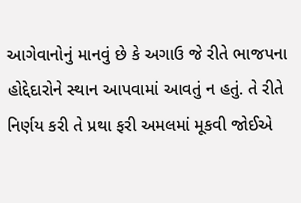આગેવાનોનું માનવું છે કે અગાઉ જે રીતે ભાજપના હોદ્દેદારોને સ્થાન આપવામાં આવતું ન હતું. તે રીતે નિર્ણય કરી તે પ્રથા ફરી અમલમાં મૂકવી જોઈએ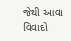જેથી આવા વિવાદો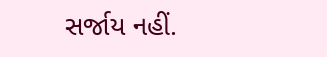સર્જાય નહીં.